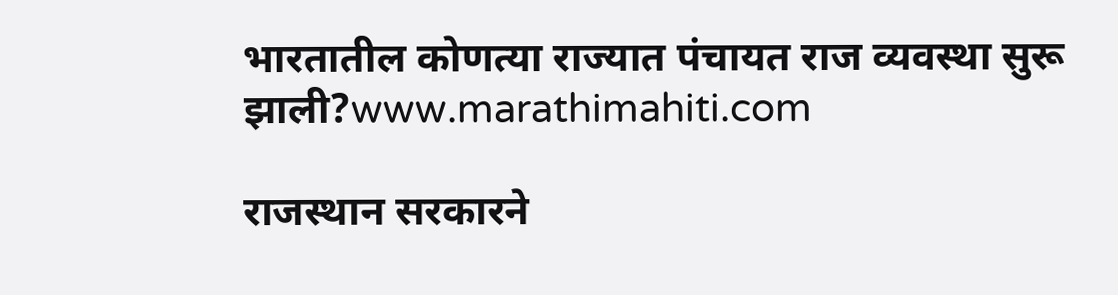भारतातील कोणत्या राज्यात पंचायत राज व्यवस्था सुरू झाली?www.marathimahiti.com

राजस्थान सरकारने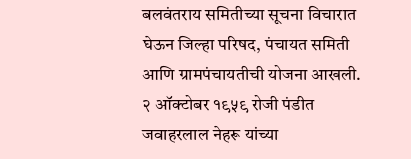बलवंतराय समितीच्या सूचना विचारात घेऊन जिल्हा परिषद, पंचायत समिती आणि ग्रामपंचायतीची योजना आखली. २ ऑक्टोबर १९५९ रोजी पंडीत जवाहरलाल नेहरू यांच्या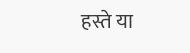हस्ते या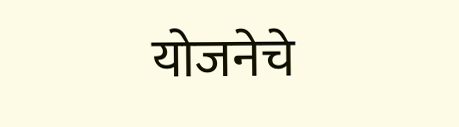योजनेचे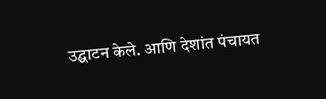उद्घाटन केले. आणि देशांत पंचायत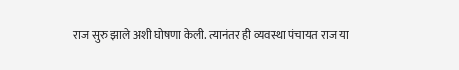राज सुरु झाले अशी घोषणा केली. त्यानंतर ही व्यवस्था पंचायत राज या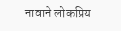नावाने लोकप्रिय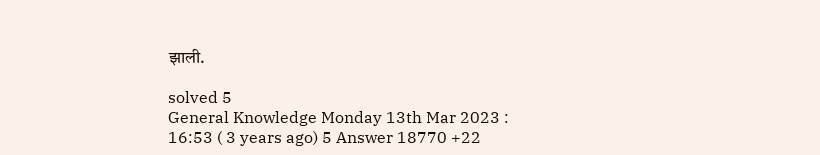झाली.

solved 5
General Knowledge Monday 13th Mar 2023 : 16:53 ( 3 years ago) 5 Answer 18770 +22